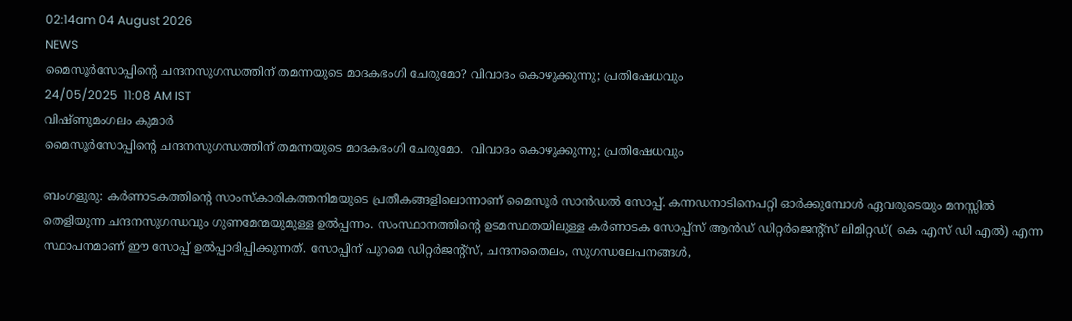02:14am 04 August 2026
NEWS
മൈസൂർസോപ്പിന്റെ ചന്ദനസുഗന്ധത്തിന് തമന്നയുടെ മാദകഭംഗി ചേരുമോ? വിവാദം കൊഴുക്കുന്നു; പ്രതിഷേധവും
24/05/2025  11:08 AM IST
വിഷ്ണുമംഗലം കുമാർ
മൈസൂർസോപ്പിന്റെ ചന്ദനസുഗന്ധത്തിന് തമന്നയുടെ മാദകഭംഗി ചേരുമോ.  വിവാദം കൊഴുക്കുന്നു; പ്രതിഷേധവും

ബംഗളുരു: കർണാടകത്തിന്റെ സാംസ്‌കാരികത്തനിമയുടെ പ്രതീകങ്ങളിലൊന്നാണ് മൈസൂർ സാൻഡൽ സോപ്പ്. കന്നഡനാടിനെപറ്റി ഓർക്കുമ്പോൾ ഏവരുടെയും മനസ്സിൽ തെളിയുന്ന ചന്ദനസുഗന്ധവും ഗുണമേന്മയുമുള്ള ഉൽപ്പന്നം. സംസ്ഥാനത്തിന്റെ ഉടമസ്ഥതയിലുള്ള കർണാടക സോപ്പ്സ് ആൻഡ് ഡിറ്റർജെന്റ്‌സ് ലിമിറ്റഡ്( കെ എസ് ഡി എൽ) എന്ന സ്ഥാപനമാണ് ഈ സോപ്പ് ഉൽപ്പാദിപ്പിക്കുന്നത്. സോപ്പിന് പുറമെ ഡിറ്റർജന്റ്സ്, ചന്ദനതൈലം, സുഗന്ധലേപനങ്ങൾ,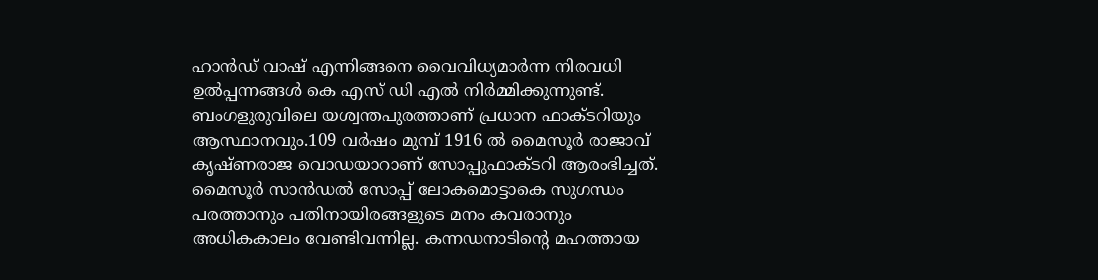ഹാൻഡ് വാഷ് എന്നിങ്ങനെ വൈവിധ്യമാർന്ന നിരവധി ഉൽപ്പന്നങ്ങൾ കെ എസ് ഡി എൽ നിർമ്മിക്കുന്നുണ്ട്. ബംഗളുരുവിലെ യശ്വന്തപുരത്താണ് പ്രധാന ഫാക്ടറിയും ആസ്ഥാനവും.109 വർഷം മുമ്പ് 1916 ൽ മൈസൂർ രാജാവ് കൃഷ്ണരാജ വൊഡയാറാണ് സോപ്പുഫാക്ടറി ആരംഭിച്ചത്. മൈസൂർ സാൻഡൽ സോപ്പ് ലോകമൊട്ടാകെ സുഗന്ധം പരത്താനും പതിനായിരങ്ങളുടെ മനം കവരാനും അധികകാലം വേണ്ടിവന്നില്ല. കന്നഡനാടിന്റെ മഹത്തായ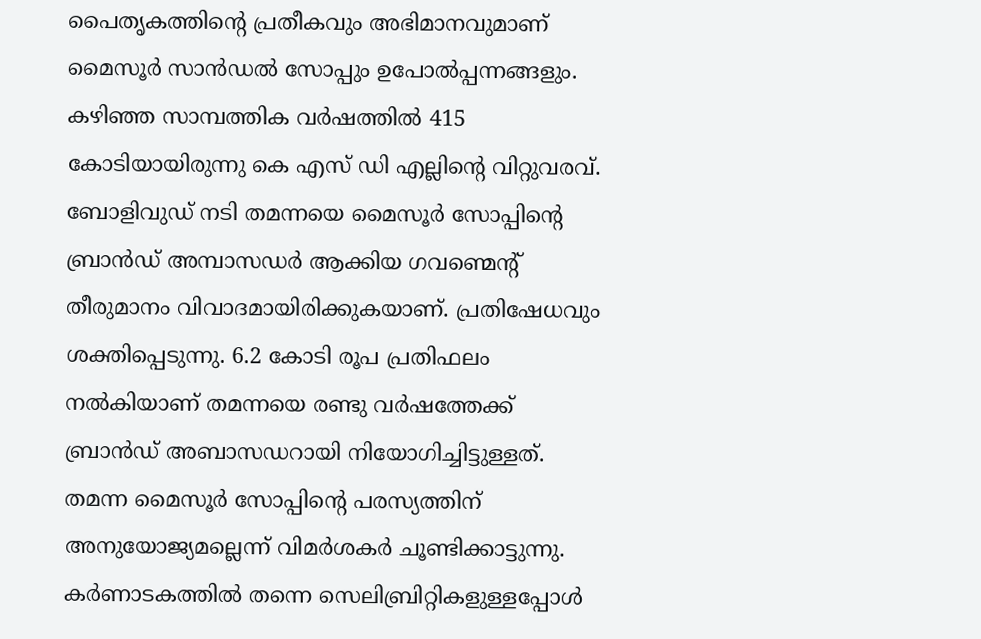പൈതൃകത്തിന്റെ പ്രതീകവും അഭിമാനവുമാണ് മൈസൂർ സാൻഡൽ സോപ്പും ഉപോൽപ്പന്നങ്ങളും. കഴിഞ്ഞ സാമ്പത്തിക വർഷത്തിൽ 415 കോടിയായിരുന്നു കെ എസ് ഡി എല്ലിന്റെ വിറ്റുവരവ്. ബോളിവുഡ് നടി തമന്നയെ മൈസൂർ സോപ്പിന്റെ ബ്രാൻഡ് അമ്പാസഡർ ആക്കിയ ഗവണ്മെന്റ് തീരുമാനം വിവാദമായിരിക്കുകയാണ്. പ്രതിഷേധവും ശക്തിപ്പെടുന്നു. 6.2 കോടി രൂപ പ്രതിഫലം നൽകിയാണ് തമന്നയെ രണ്ടു വർഷത്തേക്ക് ബ്രാൻഡ് അബാസഡറായി നിയോഗിച്ചിട്ടുള്ളത്. തമന്ന മൈസൂർ സോപ്പിന്റെ പരസ്യത്തിന് അനുയോജ്യമല്ലെന്ന് വിമർശകർ ചൂണ്ടിക്കാട്ടുന്നു. കർണാടകത്തിൽ തന്നെ സെലിബ്രിറ്റികളുള്ളപ്പോൾ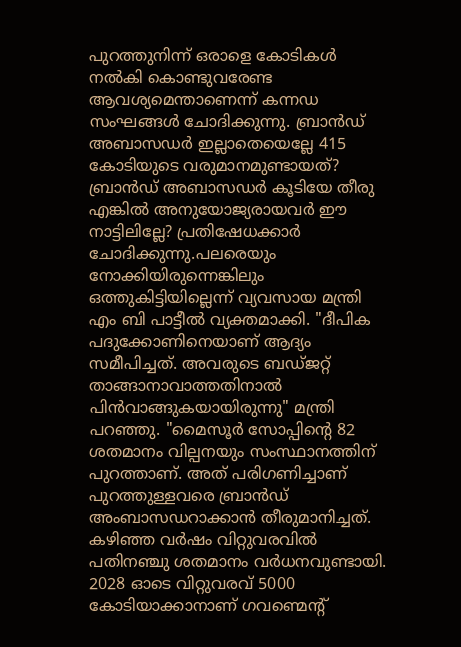പുറത്തുനിന്ന് ഒരാളെ കോടികൾ നൽകി കൊണ്ടുവരേണ്ട ആവശ്യമെന്താണെന്ന് കന്നഡ സംഘങ്ങൾ ചോദിക്കുന്നു. ബ്രാൻഡ് അബാസഡർ ഇല്ലാതെയെല്ലേ 415 കോടിയുടെ വരുമാനമുണ്ടായത്? ബ്രാൻഡ് അബാസഡർ കൂടിയേ തീരു എങ്കിൽ അനുയോജ്യരായവർ ഈ നാട്ടിലില്ലേ? പ്രതിഷേധക്കാർ ചോദിക്കുന്നു.പലരെയും നോക്കിയിരുന്നെങ്കിലും ഒത്തുകിട്ടിയില്ലെന്ന് വ്യവസായ മന്ത്രി എം ബി പാട്ടീൽ വ്യക്തമാക്കി. "ദീപിക പദുക്കോണിനെയാണ് ആദ്യം സമീപിച്ചത്. അവരുടെ ബഡ്ജറ്റ് താങ്ങാനാവാത്തതിനാൽ പിൻവാങ്ങുകയായിരുന്നു" മന്ത്രി പറഞ്ഞു. "മൈസൂർ സോപ്പിന്റെ 82 ശതമാനം വില്പനയും സംസ്ഥാനത്തിന് പുറത്താണ്. അത് പരിഗണിച്ചാണ് പുറത്തുള്ളവരെ ബ്രാൻഡ് അംബാസഡറാക്കാൻ തീരുമാനിച്ചത്. കഴിഞ്ഞ വർഷം വിറ്റുവരവിൽ പതിനഞ്ചു ശതമാനം വർധനവുണ്ടായി. 2028 ഓടെ വിറ്റുവരവ് 5000 കോടിയാക്കാനാണ് ഗവണ്മെന്റ്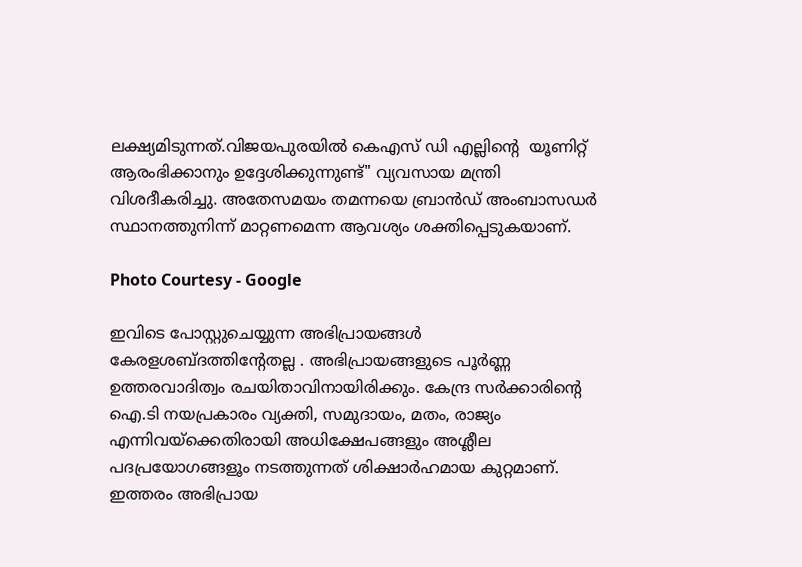ലക്ഷ്യമിടുന്നത്.വിജയപുരയിൽ കെഎസ് ഡി എല്ലിന്റെ  യൂണിറ്റ് ആരംഭിക്കാനും ഉദ്ദേശിക്കുന്നുണ്ട്" വ്യവസായ മന്ത്രി വിശദീകരിച്ചു. അതേസമയം തമന്നയെ ബ്രാൻഡ് അംബാസഡർ സ്ഥാനത്തുനിന്ന് മാറ്റണമെന്ന ആവശ്യം ശക്തിപ്പെടുകയാണ്.

Photo Courtesy - Google

ഇവിടെ പോസ്റ്റുചെയ്യുന്ന അഭിപ്രായങ്ങള്‍ കേരളശബ്‌ദത്തിന്റേതല്ല . അഭിപ്രായങ്ങളുടെ പൂര്‍ണ്ണ ഉത്തരവാദിത്വം രചയിതാവിനായിരിക്കും. കേന്ദ്ര സർക്കാരിന്റെ ഐ.ടി നയപ്രകാരം വ്യക്തി, സമുദായം, മതം, രാജ്യം എന്നിവയ്ക്കെതിരായി അധിക്ഷേപങ്ങളും അശ്ലീല പദപ്രയോഗങ്ങളൂം നടത്തുന്നത് ശിക്ഷാര്‍ഹമായ കുറ്റമാണ്. ഇത്തരം അഭിപ്രായ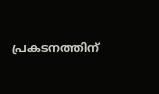പ്രകടനത്തിന്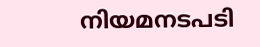നിയമനടപടി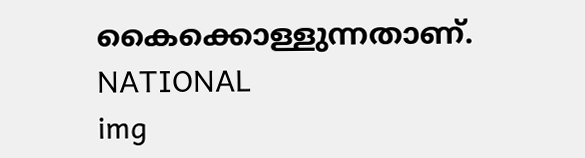കൈക്കൊള്ളുന്നതാണ്.
NATIONAL
img